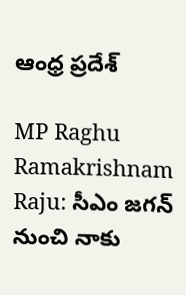ఆంధ్ర ప్రదేశ్

MP Raghu Ramakrishnam Raju: సీఎం జ‌గ‌న్ నుంచి నాకు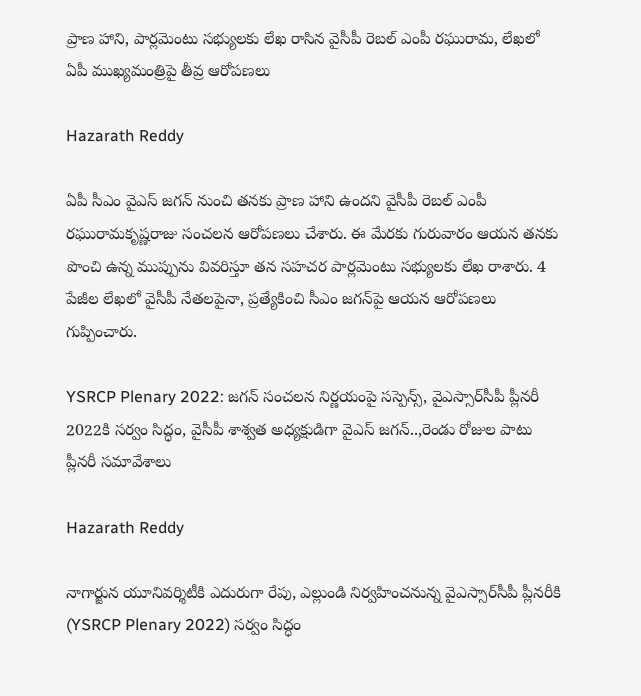ప్రాణ హాని, పార్ల‌మెంటు స‌భ్యుల‌కు లేఖ రాసిన వైసీపీ రెబల్ ఎంపీ రఘురామ, లేఖలో ఏపీ ముఖ్యమంత్రిపై తీవ్ర ఆరోపణలు

Hazarath Reddy

ఏపీ సీఎం వైఎస్ జ‌గ‌న్ నుంచి త‌న‌కు ప్రాణ హాని ఉంద‌ని వైసీపీ రెబ‌ల్ ఎంపీ ర‌ఘురామ‌కృష్ణరాజు సంచ‌ల‌న ఆరోప‌ణ‌లు చేశారు. ఈ మేర‌కు గురువారం ఆయ‌న త‌న‌కు పొంచి ఉన్న ముప్పును వివ‌రిస్తూ త‌న స‌హ‌చ‌ర పార్ల‌మెంటు స‌భ్యుల‌కు లేఖ రాశారు. 4 పేజీల‌ లేఖ‌లో వైసీపీ నేత‌ల‌పైనా, ప్ర‌త్యేకించి సీఎం జ‌గ‌న్‌పై ఆయ‌న ఆరోప‌ణ‌లు గుప్పించారు.

YSRCP Plenary 2022: జగన్ సంచలన నిర్ణయంపై సస్పెన్స్, వైఎస్సార్‌సీపీ ప్లీనరీ 2022కి సర్వం సిద్ధం, వైసీపీ శాశ్వత అధ్యక్షుడిగా వైఎస్‌ జగన్‌..,రెండు రోజుల పాటు ప్లీనరీ సమావేశాలు

Hazarath Reddy

నాగార్జున యూనివర్శిటీకి ఎదురుగా రేపు, ఎల్లుండి నిర్వహించనున్న వైఎస్సార్‌సీపీ ప్లీనరీకి (YSRCP Plenary 2022) సర్వం సిద్ధం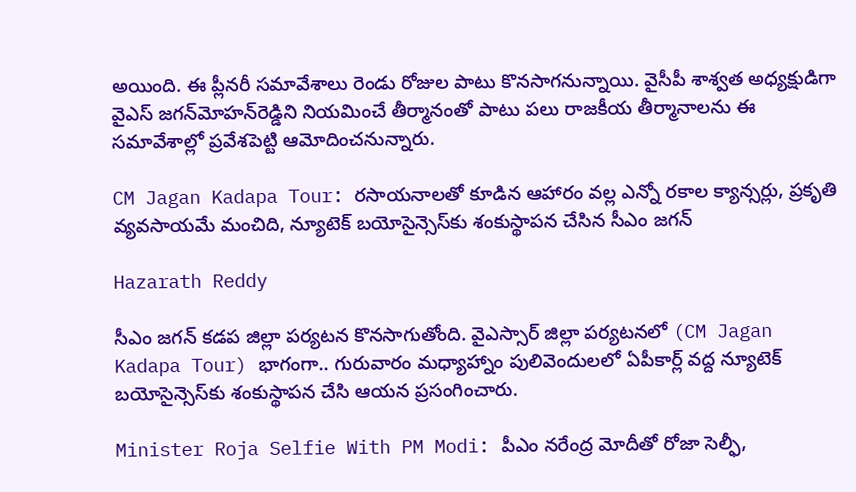అయింది. ఈ ప్లీనరీ సమావేశాలు రెండు రోజుల పాటు కొనసాగనున్నాయి. వైసీపీ శాశ్వత అధ్యక్షుడిగా వైఎస్‌ జగన్‌మోహన్‌రెడ్డిని నియమించే తీర్మానంతో పాటు పలు రాజకీయ తీర్మానాలను ఈ సమావేశాల్లో ప్రవేశపెట్టి ఆమోదించనున్నారు.

CM Jagan Kadapa Tour: రసాయనాలతో కూడిన ఆహారం వల్ల ఎన్నో రకాల క్యాన్సర్లు, ప్రకృతి వ్యవసాయమే మంచిది, న్యూటెక్‌ బయోసైన్సెస్‌కు శంకుస్థాపన చేసిన సీఎం జగన్

Hazarath Reddy

సీఎం జగన్ కడప జిల్లా పర్యటన కొనసాగుతోంది. వైఎస్సార్‌ జిల్లా పర్యటనలో (CM Jagan Kadapa Tour) భాగంగా.. గురువారం మధ్యాహ్నాం పులివెందులలో ఏపీకార్ల్‌ వద్ద న్యూటెక్‌ బయోసైన్సెస్‌కు శంకుస్థాపన చేసి ఆయన ప్రసంగించారు.

Minister Roja Selfie With PM Modi: పీఎం నరేంద్ర మోదీతో రోజా సెల్ఫీ,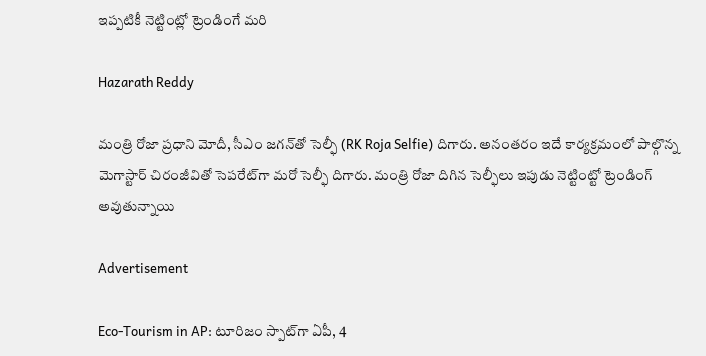ఇప్పటికీ నెట్టింట్లో ట్రెండింగే మరి

Hazarath Reddy

మంత్రి రోజా ప్ర‌ధాని మోదీ, సీఎం జ‌గ‌న్‌తో సెల్ఫీ (RK Roja Selfie) దిగారు. అనంత‌రం ఇదే కార్య‌క్ర‌మంలో పాల్గొన్న మెగాస్టార్ చిరంజీవితో సెప‌రేట్‌గా మ‌రో సెల్ఫీ దిగారు. మంత్రి రోజా దిగిన సెల్ఫీలు ఇపుడు నెట్టింట్టో ట్రెండింగ్ అవుతున్నాయి

Advertisement

Eco-Tourism in AP: టూరిజం స్పాట్‌గా ఏపీ, 4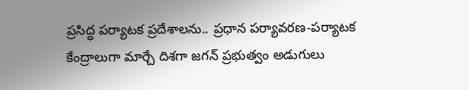ప్రసిద్ధ పర్యాటక ప్రదేశాలను.. ప్రధాన పర్యావరణ-పర్యాటక కేంద్రాలుగా మార్చే దిశగా జగన్ ప్రభుత్వం అడుగులు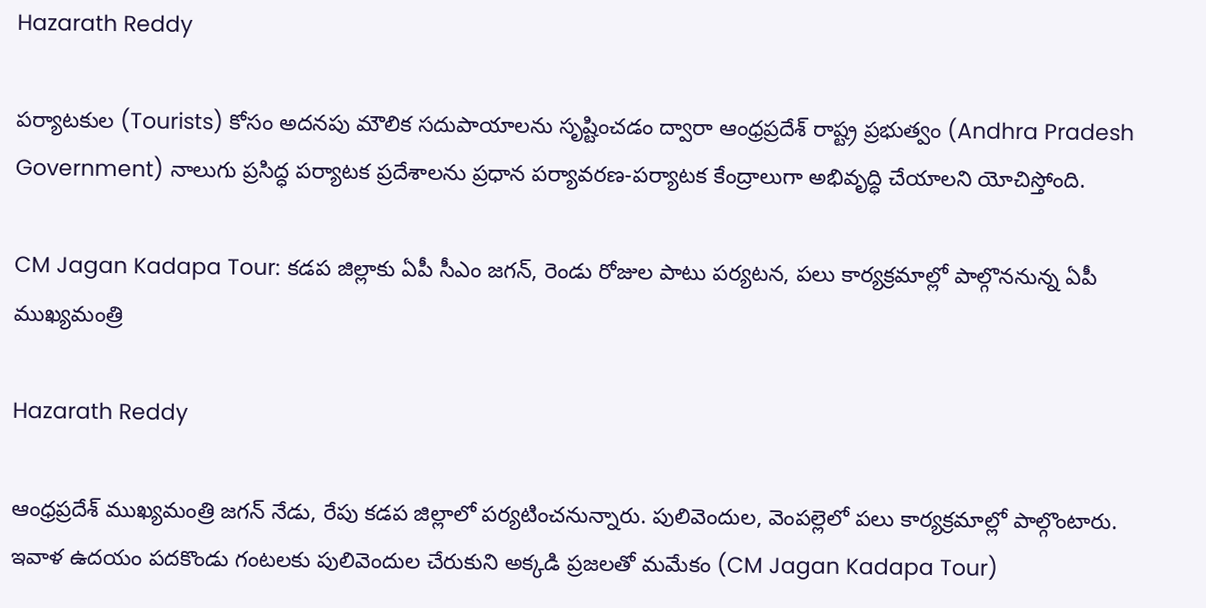Hazarath Reddy

పర్యాటకుల (Tourists) కోసం అదనపు మౌలిక సదుపాయాలను సృష్టించడం ద్వారా ఆంధ్రప్రదేశ్ రాష్ట్ర ప్రభుత్వం (Andhra Pradesh Government) నాలుగు ప్రసిద్ధ పర్యాటక ప్రదేశాలను ప్రధాన పర్యావరణ-పర్యాటక కేంద్రాలుగా అభివృద్ధి చేయాలని యోచిస్తోంది.

CM Jagan Kadapa Tour: కడప జిల్లాకు ఏపీ సీఎం జగన్, రెండు రోజుల పాటు పర్యటన, పలు కార్యక్రమాల్లో పాల్గొననున్న ఏపీ ముఖ్యమంత్రి

Hazarath Reddy

ఆంధ్రప్రదేశ్ ముఖ్యమంత్రి జగన్ నేడు, రేపు కడప జిల్లాలో పర్యటించనున్నారు. పులివెందుల, వెంపల్లెలో పలు కార్యక్రమాల్లో పాల్గొంటారు. ఇవాళ ఉదయం పదకొండు గంటలకు పులివెందుల చేరుకుని అక్కడి ప్రజలతో మమేకం (CM Jagan Kadapa Tour)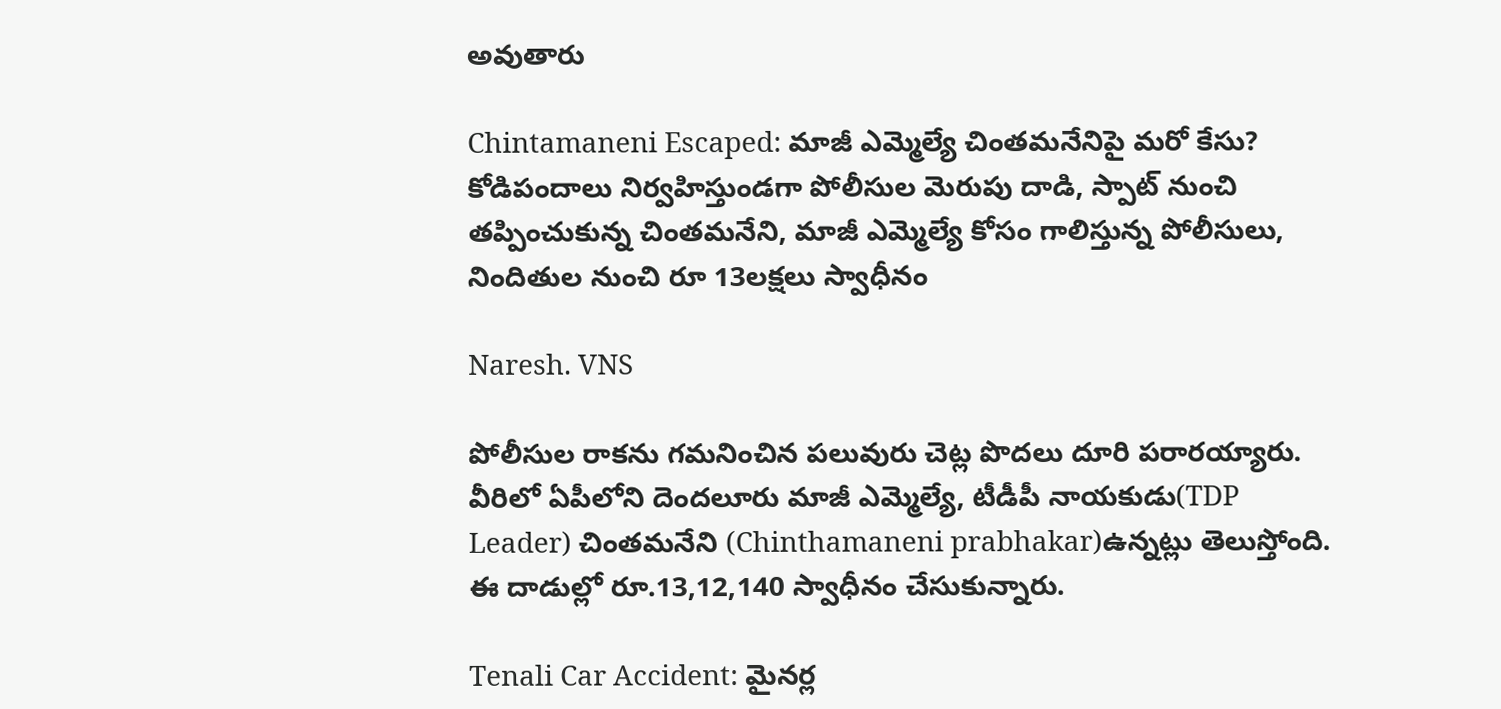అవుతారు

Chintamaneni Escaped: మాజీ ఎమ్మెల్యే చింతమనేనిపై మరో కేసు? కోడిపందాలు నిర్వహిస్తుండగా పోలీసుల మెరుపు దాడి, స్పాట్ నుంచి తప్పించుకున్న చింతమనేని, మాజీ ఎమ్మెల్యే కోసం గాలిస్తున్న పోలీసులు, నిందితుల నుంచి రూ 13లక్షలు స్వాధీనం

Naresh. VNS

పోలీసుల రాకను గమనించిన పలువురు చెట్ల పొదలు దూరి పరారయ్యారు. వీరిలో ఏపీలోని దెంద‌లూరు మాజీ ఎమ్మెల్యే, టీడీపీ నాయ‌కుడు(TDP Leader) చింత‌మ‌నేని (Chinthamaneni prabhakar)ఉన్న‌ట్లు తెలుస్తోంది. ఈ దాడుల్లో రూ.13,12,140 స్వాధీనం చేసుకున్నారు.

Tenali Car Accident: మైనర్ల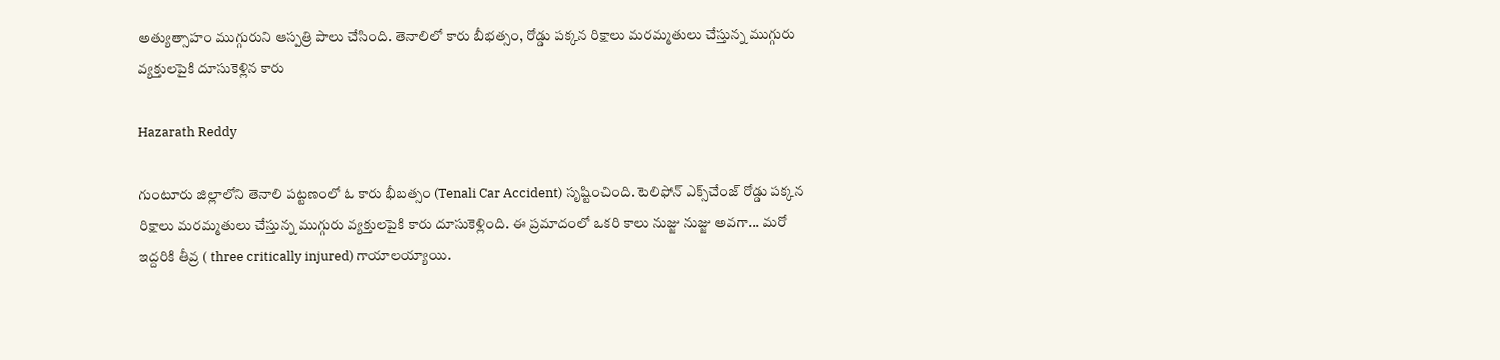అత్యుత్సాహం ముగ్గురుని ఆస్పత్రి పాలు చేసింది. తెనాలిలో కారు బీభత్సం, రోడ్డు పక్కన రిక్షాలు మరమ్మతులు చేస్తున్న ముగ్గురు వ్యక్తులపైకి దూసుకెళ్లిన కారు

Hazarath Reddy

గుంటూరు జిల్లాలోని తెనాలి పట్టణంలో ఓ కారు భీబత్సం (Tenali Car Accident) సృష్టించింది. టెలిఫోన్ ఎక్స్‌చేంజ్ రోడ్డు పక్కన రిక్షాలు మరమ్మతులు చేస్తున్న ముగ్గురు వ్యక్తులపైకి కారు దూసుకెళ్లింది. ఈ ప్రమాదంలో ఒకరి కాలు నుజ్జు నుజ్జు అవగా... మరో ఇద్దరికి తీవ్ర ( three critically injured) గాయాలయ్యాయి.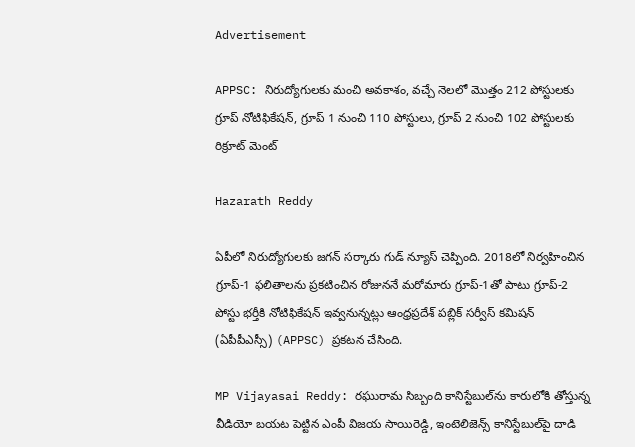Advertisement

APPSC: నిరుద్యోగులకు మంచి అవకాశం, వచ్చే నెలలో మొత్తం 212 పోస్టులకు గ్రూప్ నోటిఫికేషన్, గ్రూప్ 1 నుంచి 110 పోస్టులు, గ్రూప్ 2 నుంచి 102 పోస్టులకు రిక్రూట్‌ మెంట్

Hazarath Reddy

ఏపీలో నిరుద్యోగుల‌కు జ‌గ‌న్ సర్కారు గుడ్ న్యూస్ చెప్పింది. 2018లో నిర్వ‌హించిన గ్రూప్-1 ఫ‌లితాల‌ను ప్ర‌క‌టించిన రోజున‌నే మ‌రోమారు గ్రూప్‌-1తో పాటు గ్రూప్‌-2 పోస్టు భ‌ర్తీకి నోటిఫికేష‌న్ ఇవ్వ‌నున్న‌ట్లు ఆంధ్ర‌ప్ర‌దేశ్ పబ్లిక్ సర్వీస్ క‌మిష‌న్ (ఏపీపీఎస్సీ) (APPSC) ప్ర‌క‌ట‌న చేసింది.

MP Vijayasai Reddy: రఘురామ సిబ్బంది కానిస్టేబుల్‌ను కారులోకి తోస్తున్న వీడియో బయట పెట్టిన ఎంపీ విజయ సాయిరెడ్డి, ఇంటెలిజెన్స్ కానిస్టేబుల్‌పై దాడి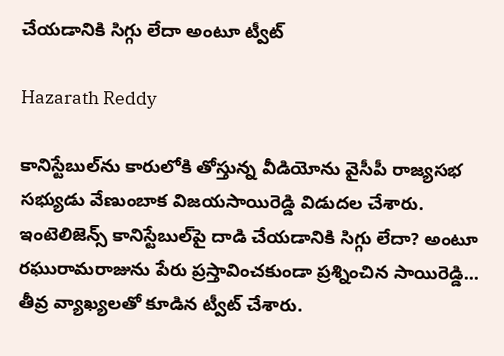చేయ‌డానికి సిగ్గు లేదా అంటూ ట్వీట్

Hazarath Reddy

కానిస్టేబుల్‌ను కారులోకి తోస్తున్న వీడియోను వైసీపీ రాజ్య‌స‌భ స‌భ్యుడు వేణుంబాక విజ‌య‌సాయిరెడ్డి విడుద‌ల చేశారు. ఇంటెలిజెన్స్ కానిస్టేబుల్‌పై దాడి చేయ‌డానికి సిగ్గు లేదా? అంటూ ర‌ఘురామ‌రాజును పేరు ప్రస్తావించకుండా ప్ర‌శ్నించిన సాయిరెడ్డి... తీవ్ర వ్యాఖ్య‌ల‌తో కూడిన ట్వీట్ చేశారు.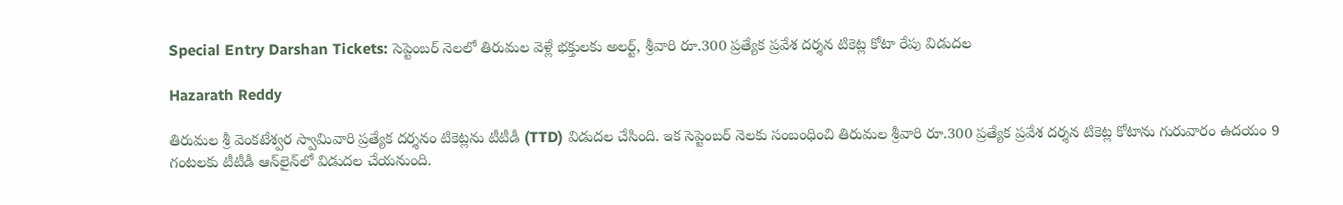Special Entry Darshan Tickets: సెప్టెంబర్‌ నెలలో తిరుమల వెళ్లే భక్తులకు అలర్ట్, శ్రీవారి రూ.300 ప్రత్యేక ప్రవేశ దర్శన టికెట్ల కోటా రేపు విడుదల

Hazarath Reddy

తిరుమల శ్రీ వెంకటేశ్వర స్వామివారి ప్రత్యేక దర్శనం టికెట్లను టీటీడీ (TTD) విడుదల చేసింది. ఇక సెప్టెంబర్‌ నెలకు సంబంధించి తిరుమల శ్రీవారి రూ.300 ప్రత్యేక ప్రవేశ దర్శన టికెట్ల కోటాను గురువారం ఉదయం 9 గంటలకు టీటీడీ ఆన్‌లైన్‌లో విడుదల చేయనుంది.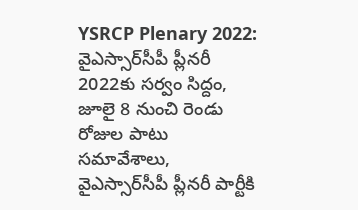YSRCP Plenary 2022: వైఎస్సార్‌సీపీ ప్లీనరీ 2022కు సర్వం సిద్దం, జూలై 8 నుంచి రెండు రోజుల పాటు సమావేశాలు, వైఎస్సార్‌సీపీ ప్లీనరీ పార్టీకి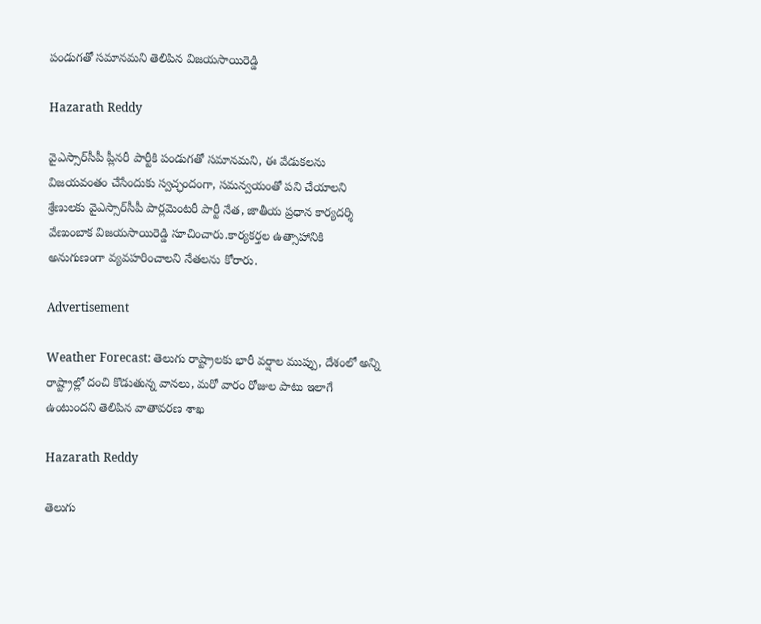పండుగతో సమానమని తెలిపిన విజయసాయిరెడ్డి

Hazarath Reddy

వైఎస్సార్‌సీపీ ప్లీనరీ పార్టీకి పండుగతో సమానమని, ఈ వేడుకలను విజయవంతం చేసేందుకు స్వచ్ఛందంగా, సమన్వయంతో పని చేయాలని శ్రేణులకు వైఎస్సార్‌సీపీ పార్లమెంటరీ పార్టీ నేత, జాతీయ ప్రధాన కార్యదర్శి వేణుంబాక విజయసాయిరెడ్డి సూచించారు.కార్యకర్తల ఉత్సాహానికి అనుగుణంగా వ్యవహరించాలని నేతలను కోరారు.

Advertisement

Weather Forecast: తెలుగు రాష్ట్రాలకు భారీ వర్షాల ముప్పు, దేశంలో అన్ని రాష్ట్రాల్లో దంచి కొడుతున్న వానలు, మరో వారం రోజుల పాటు ఇలాగే ఉంటుందని తెలిపిన వాతావరణ శాఖ

Hazarath Reddy

తెలుగు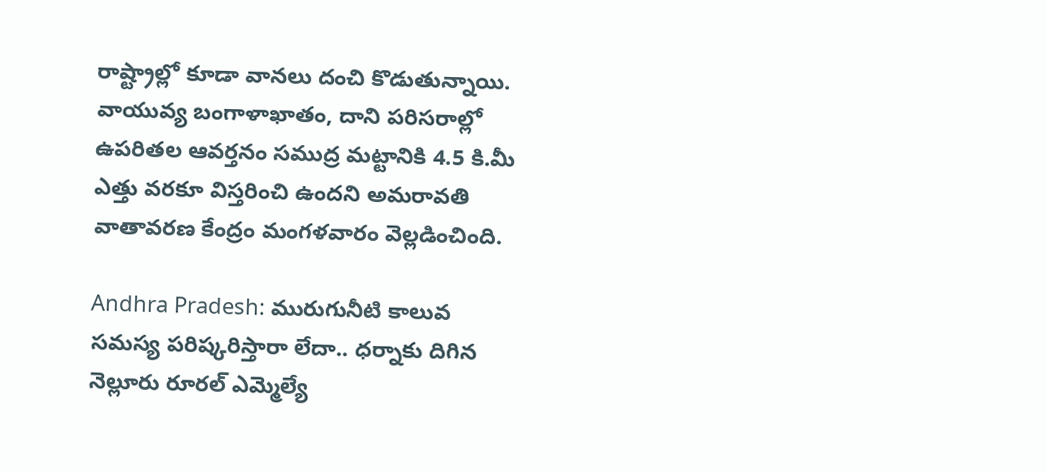రాష్ట్రాల్లో కూడా వానలు దంచి కొడుతున్నాయి. వాయువ్య బంగాళాఖాతం, దాని పరిసరాల్లో ఉపరితల ఆవర్తనం సముద్ర మట్టానికి 4.5 కి.మీ ఎత్తు వరకూ విస్తరించి ఉందని అమరావతి వాతావరణ కేంద్రం మంగళవారం వెల్లడించింది.

Andhra Pradesh: మురుగునీటి కాలువ సమస్య పరిష్కరిస్తారా లేదా.. ధర్నాకు దిగిన నెల్లూరు రూరల్‌ ఎమ్మెల్యే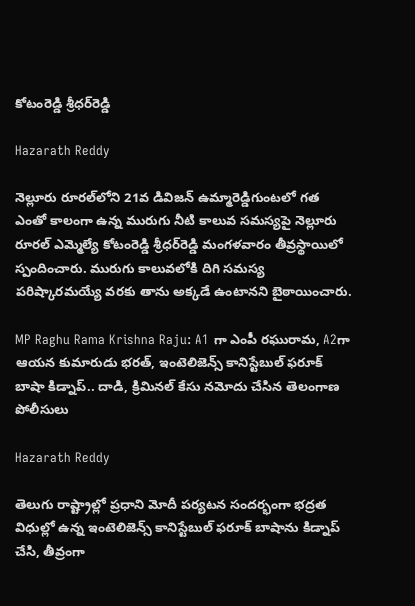కోటంరెడ్డి శ్రీధర్‌రెడ్డి

Hazarath Reddy

నెల్లూరు రూరల్‌లోని 21వ డివిజన్‌ ఉమ్మారెడ్డిగుంటలో గత ఎంతో కాలంగా ఉన్న మురుగు నీటి కాలువ సమస్యపై నెల్లూరు రూరల్‌ ఎమ్మెల్యే కోటంరెడ్డి శ్రీధర్‌రెడ్డి మంగళవారం తీవ్రస్థాయిలో స్పందించారు. మురుగు కాలువలోకి దిగి సమస్య పరిష్కారమయ్యే వరకు తాను అక్కడే ఉంటానని బైఠాయించారు.

MP Raghu Rama Krishna Raju: A1 గా ఎంపీ రఘురామ, A2గా ఆయన కుమారుడు భరత్, ఇంటెలిజెన్స్‌ కానిస్టేబుల్‌ ఫరూక్‌ బాషా కిడ్నాప్‌.. దాడి, క్రిమినల్‌ కేసు నమోదు చేసిన తెలంగాణ పోలీసులు

Hazarath Reddy

తెలుగు రాష్ట్రాల్లో ప్రధాని మోదీ పర్యటన సందర్భంగా భద్రత విధుల్లో ఉన్న ఇంటెలిజెన్స్‌ కానిస్టేబుల్‌ ఫరూక్‌ బాషాను కిడ్నాప్‌ చేసి, తీవ్రంగా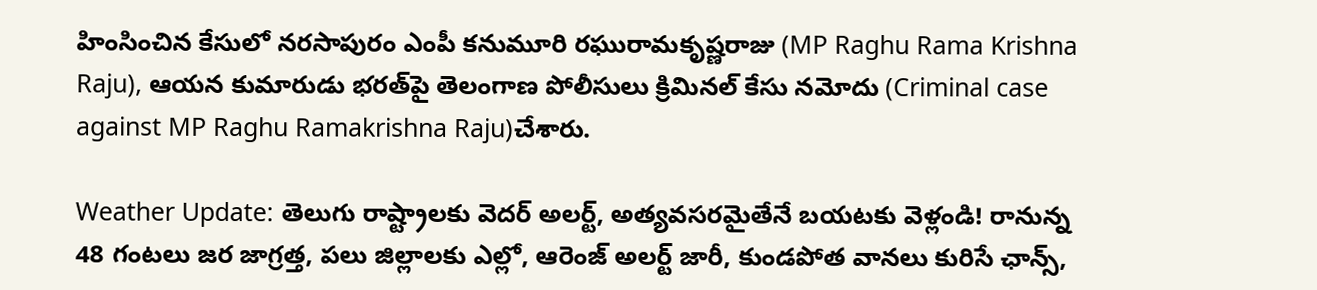హింసించిన కేసులో నరసాపురం ఎంపీ కనుమూరి రఘురామకృష్ణరాజు (MP Raghu Rama Krishna Raju), ఆయన కుమారుడు భరత్‌పై తెలంగాణ పోలీసులు క్రిమినల్‌ కేసు నమోదు (Criminal case against MP Raghu Ramakrishna Raju)చేశారు.

Weather Update: తెలుగు రాష్ట్రాలకు వెదర్ అలర్ట్, అత్యవసరమైతేనే బయటకు వెళ్లండి! రానున్న 48 గంటలు జర జాగ్రత్త, పలు జిల్లాలకు ఎల్లో, ఆరెంజ్ అలర్ట్ జారీ, కుండపోత వానలు కురిసే ఛాన్స్,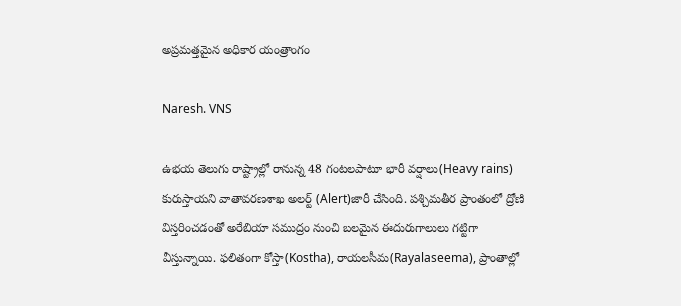అప్రమత్తమైన అధికార యంత్రాంగం

Naresh. VNS

ఉభయ తెలుగు రాష్ట్రాల్లో రానున్న 48 గంటలపాటూ భారీ వర్షాలు(Heavy rains) కురుస్తాయని వాతావరణశాఖ అలర్ట్ (Alert)జారీ చేసింది. పశ్చిమతీర ప్రాంతంలో ద్రోణి విస్తరించడంతో అరేబియా సముద్రం నుంచి బలమైన ఈదురుగాలులు గట్టిగా వీస్తున్నాయి. ఫలితంగా కోస్తా(Kostha), రాయలసీమ(Rayalaseema), ప్రాంతాల్లో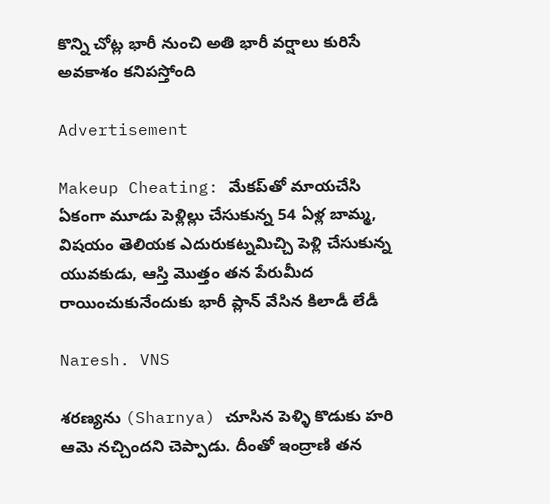కొన్ని చోట్ల భారీ నుంచి అతి భారీ వర్షాలు కురిసే అవకాశం కనిపస్తోంది

Advertisement

Makeup Cheating: మేకప్‌తో మాయచేసి ఏకంగా మూడు పెళ్లిల్లు చేసుకున్న 54 ఏళ్ల బామ్మ, విషయం తెలియక ఎదురుకట్నమిచ్చి పెళ్లి చేసుకున్న యువకుడు, ఆస్తి మొత్తం తన పేరుమీద రాయించుకునేందుకు భారీ ప్లాన్ వేసిన కిలాడీ లేడీ

Naresh. VNS

శరణ్యను (Sharnya) చూసిన పెళ్ళి కొడుకు హరి ఆమె నచ్చిందని చెప్పాడు. దీంతో ఇంద్రాణి తన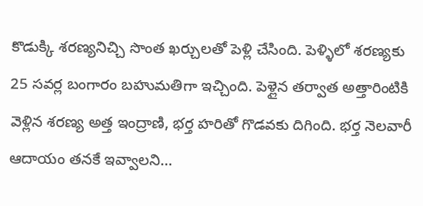కొడుక్కి శరణ్యనిచ్చి సొంత ఖర్చులతో పెళ్లి చేసింది. పెళ్ళిలో శరణ్యకు 25 సవర్ల బంగారం బహుమతిగా ఇచ్చింది. పెళ్లైన తర్వాత అత్తారింటికి వెళ్లిన శరణ్య అత్త ఇంద్రాణి, భర్త హరితో గొడవకు దిగింది. భర్త నెలవారీ ఆదాయం తనకే ఇవ్వాలని…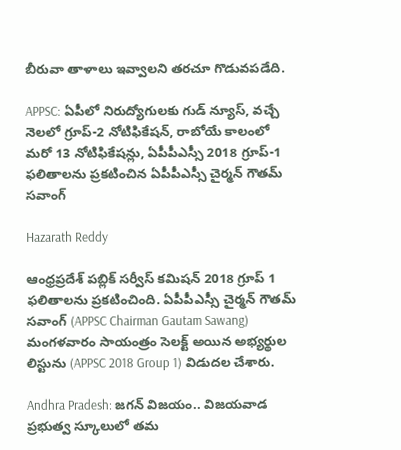బీరువా తాళాలు ఇవ్వాలని తరచూ గొడువపడేది.

APPSC: ఏపీలో నిరుద్యోగులకు గుడ్ న్యూస్, వచ్చే నెలలో గ్రూప్‌-2 నోటిఫికేషన్, రాబోయే కాలంలో మరో 13 నోటిఫికేషన్లు, ఏపీపీఎస్సీ 2018 గ్రూప్‌-1 ఫలితాలను ప్రకటించిన ఏపీపీఎస్సీ చైర్మన్‌ గౌతమ్‌ సవాంగ్‌

Hazarath Reddy

ఆంధ్రప్రదేశ్‌ పబ్లిక్‌ సర్వీస్‌ కమిషన్‌ 2018 గ్రూప్‌ 1 ఫలితాలను ప్రకటించింది. ఏపీపీఎస్సీ చైర్మన్‌ గౌతమ్‌ సవాంగ్‌ (APPSC Chairman Gautam Sawang) మంగళవారం సాయంత్రం సెలక్ట్ అయిన అభ్యర్థుల లిస్టును (APPSC 2018 Group 1) విడుదల చేశారు.

Andhra Pradesh: జగన్ విజయం.. విజయవాడ ప్రభుత్వ స్కూలులో తమ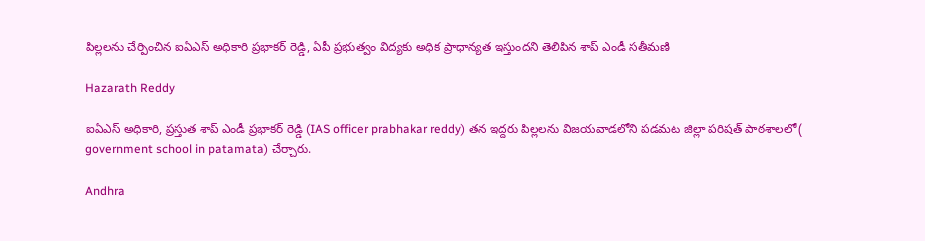పిల్లలను చేర్పించిన ఐఏఎస్‌ అధికారి ప్రభాకర్‌ రెడ్డి, ఏపీ ప్రభుత్వం విద్యకు అధిక ప్రాధాన్యత ఇస్తుందని తెలిపిన శాప్‌ ఎండీ సతీమణి

Hazarath Reddy

ఐఏఎస్‌ అధికారి, ప్రస్తుత శాప్‌ ఎండీ ప్రభాకర్‌ రెడ్డి (IAS officer prabhakar reddy) తన ఇద్దరు పిల్లలను విజయవాడలోని పడమట జిల్లా పరిషత్‌ పాఠశాలలో( government school in patamata) చేర్చారు.

Andhra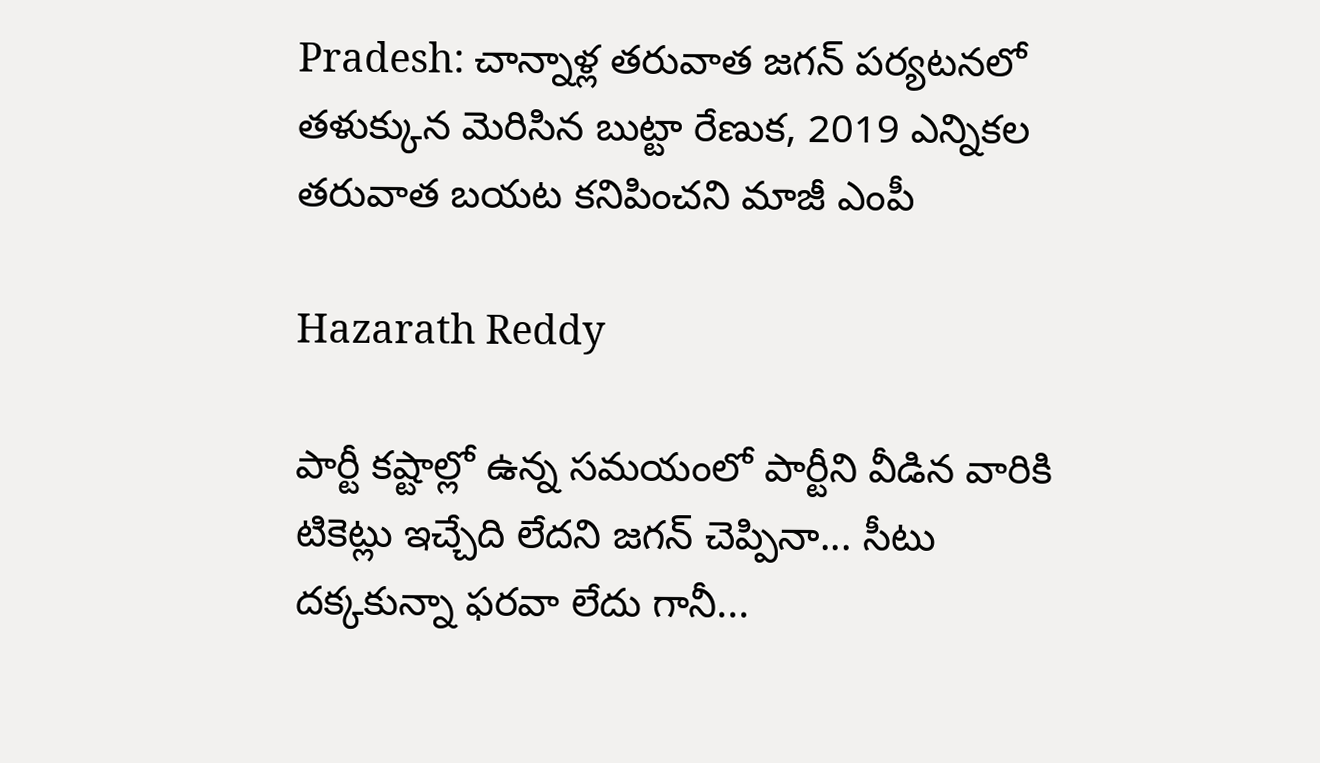Pradesh: చాన్నాళ్ల తరువాత జగన్ పర్యటనలో తళుక్కున మెరిసిన బుట్టా రేణుక, 2019 ఎన్నిక‌ల తరువాత బయట కనిపించని మాజీ ఎంపీ

Hazarath Reddy

పార్టీ కష్టాల్లో ఉన్న స‌మయంలో పార్టీని వీడిన వారికి టికెట్లు ఇచ్చేది లేద‌ని జ‌గ‌న్ చెప్పినా... సీటు ద‌క్క‌కున్నా ఫ‌రవా లేదు గానీ...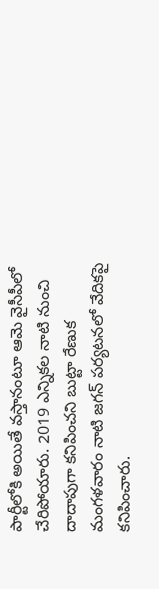పార్టీలోకి అయితే వ‌స్తానంటూ ఆమె వైసీపీలో చేరిపోయారు. 2019 ఎన్నిక‌ల నాటి నుంచి దాదాపుగా క‌నిపించ‌ని బుట్టా రేణుక మంగ‌ళ‌వారం నాటి జ‌గ‌న్ ప‌ర్య‌ట‌న‌లో వేదిక‌పై క‌నిపించారు.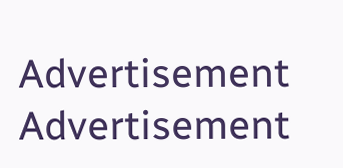Advertisement
Advertisement